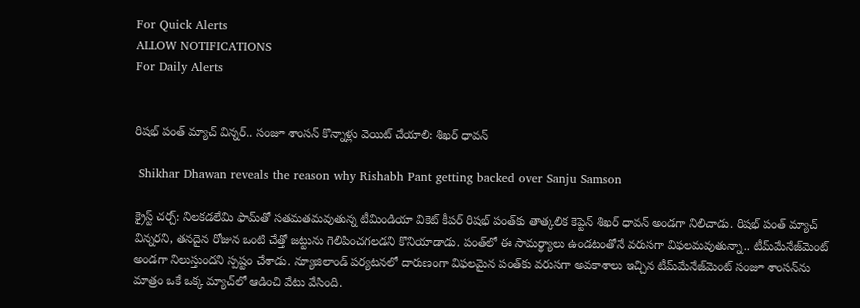For Quick Alerts
ALLOW NOTIFICATIONS
For Daily Alerts


రిషభ్ పంత్ మ్యాచ్ విన్నర్.. సంజూ శాంసన్ కొన్నాళ్లు వెయిట్ చేయాలి: శిఖర్ ధావన్

 Shikhar Dhawan reveals the reason why Rishabh Pant getting backed over Sanju Samson

క్రైస్ట్ చర్చ్: నిలకడలేమి ఫామ్‌తో సతమతమవుతున్న టీమిండియా వికెట్ కీపర్ రిషభ్ పంత్‌కు తాత్కలిక కెప్టెన్ శిఖర్ ధావన్ అండగా నిలిచాడు. రిషభ్ పంత్ మ్యాచ్ విన్నరని, తనదైన రోజున ఒంటి చేత్తో జట్టును గెలిపించగలడని కొనియాడాడు. పంత్‌లో ఈ సామర్థ్యాలు ఉండటంతోనే వరుసగా విఫలమవుతున్నా.. టీమ్‌మేనేజ్‌మెంట్ అండగా నిలుస్తుందని స్పష్టం చేశాడు. న్యూజిలాండ్ పర్యటనలో దారుణంగా విఫలమైన పంత్‌కు వరుసగా అవకాశాలు ఇచ్చిన టీమ్‌మేనేజ్‌మెంట్ సంజూ శాంసన్‌‌ను మాత్రం ఒకే ఒక్క మ్యాచ్‌లో ఆడించి వేటు వేసింది.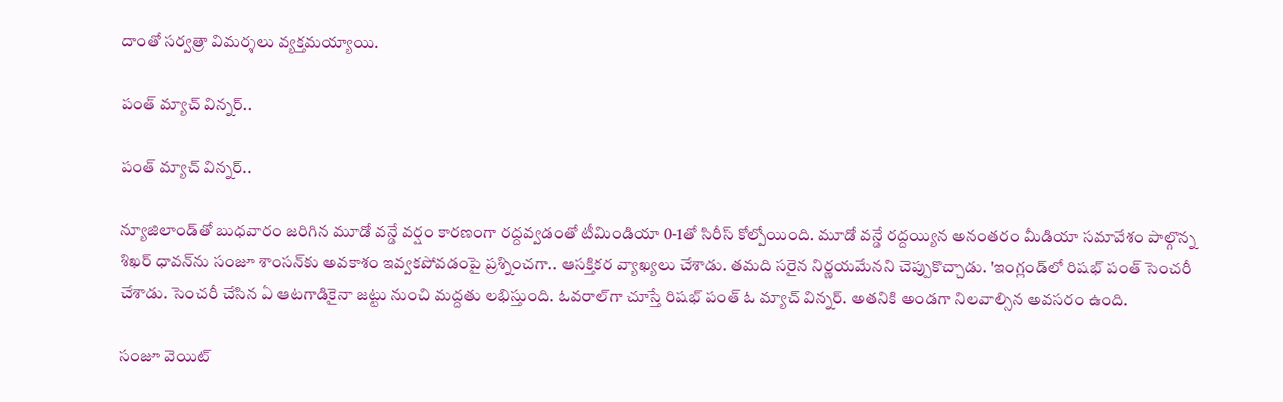దాంతో సర్వత్రా విమర్శలు వ్యక్తమయ్యాయి.

పంత్ మ్యాచ్ విన్నర్..

పంత్ మ్యాచ్ విన్నర్..

న్యూజిలాండ్‌తో బుధవారం జరిగిన మూడో వన్డే వర్షం కారణంగా రద్దవ్వడంతో టీమిండియా 0-1తో సిరీస్ కోల్పోయింది. మూడో వన్డే రద్దయ్యిన అనంతరం మీడియా సమావేశం పాల్గొన్న శిఖర్ ధావన్‌ను సంజూ శాంసన్‌కు అవకాశం ఇవ్వకపోవడంపై ప్రశ్నించగా.. ఆసక్తికర వ్యాఖ్యలు చేశాడు. తమది సరైన నిర్ణయమేనని చెప్పుకొచ్చాడు. 'ఇంగ్లండ్‌లో రిషభ్ పంత్ సెంచరీ చేశాడు. సెంచరీ చేసిన ఏ ఆటగాడికైనా జట్టు నుంచి మద్దతు లభిస్తుంది. ఓవరాల్‌గా చూస్తే రిషభ్ పంత్ ఓ మ్యాచ్ విన్నర్. అతనికి అండగా నిలవాల్సిన అవసరం ఉంది.

సంజూ వెయిట్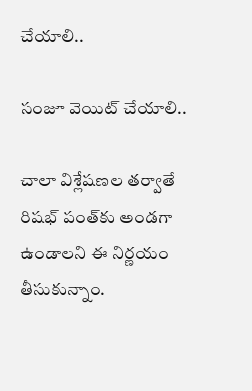చేయాలి..

సంజూ వెయిట్ చేయాలి..

చాలా విశ్లేషణల తర్వాతే రిషభ్ పంత్‌కు అండగా ఉండాలని ఈ నిర్ణయం తీసుకున్నాం.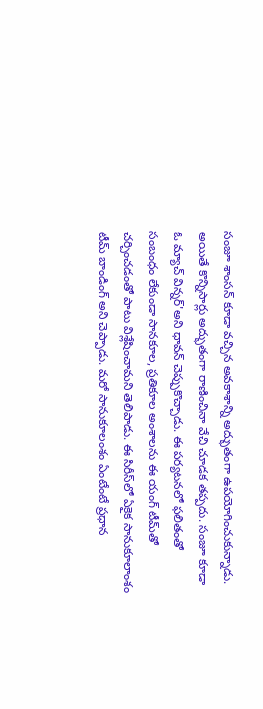సంజూ శాంసన్ కూడా వచ్చిన అవకాశాన్ని అద్భుతంగా ఉపయోగించుకున్నాడు. అయితే కొన్నిసార్లు అద్భుతంగా రాణించినా వేచి చూడక తప్పదు. సంజూ కూడా ఓ మ్యాచ్ విన్నర్'అని ధావన్ చెప్పుకొచ్చాడు. ఈ పర్యటనలో ఫలితంతో సంబంధం లేకుండా సానకూల, ప్రతికూల అంశాలను ఈ యంగ్ టీమ్‌తో చర్చించడంతో పాటు విశ్లేషించామని తెలిపాడు. ఈ సిరీస్‌లో ఏకైక సానుకూలాంశం టీమ్ బాండింగ్ అని చెప్పాడు. మరో సానుకూలంశం ఏంటేంటే ప్రధాన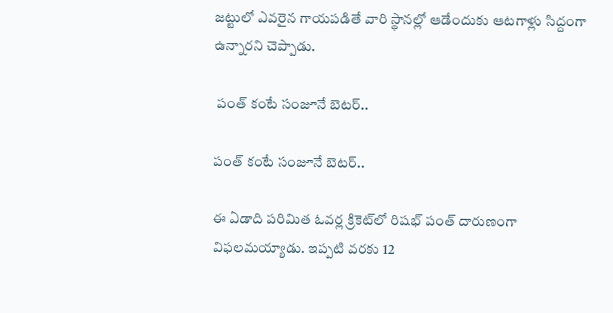జట్టులో ఎవరైన గాయపడితే వారి స్థానల్లో ఆడేందుకు ఆటగాళ్లు సిద్దంగా ఉన్నారని చెప్పాడు.

 పంత్ కంటే సంజూనే బెటర్..

పంత్ కంటే సంజూనే బెటర్..

ఈ ఏడాది పరిమిత ఓవర్ల క్రికెట్‌లో రిషభ్ పంత్ దారుణంగా విఫలమయ్యాడు. ఇప్పటి వరకు 12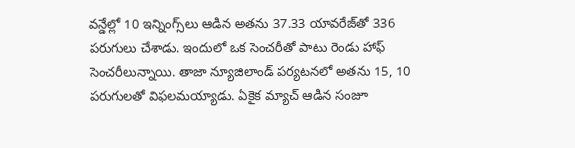వన్డేల్లో 10 ఇన్నింగ్స్‌లు ఆడిన అతను 37.33 యావరేజ్‌తో 336 పరుగులు చేశాడు. ఇందులో ఒక సెంచరీతో పాటు రెండు హాఫ్ సెంచరీలున్నాయి. తాజా న్యూజిలాండ్ పర్యటనలో అతను 15, 10 పరుగులతో విఫలమయ్యాడు. ఏకైక మ్యాచ్ ఆడిన సంజూ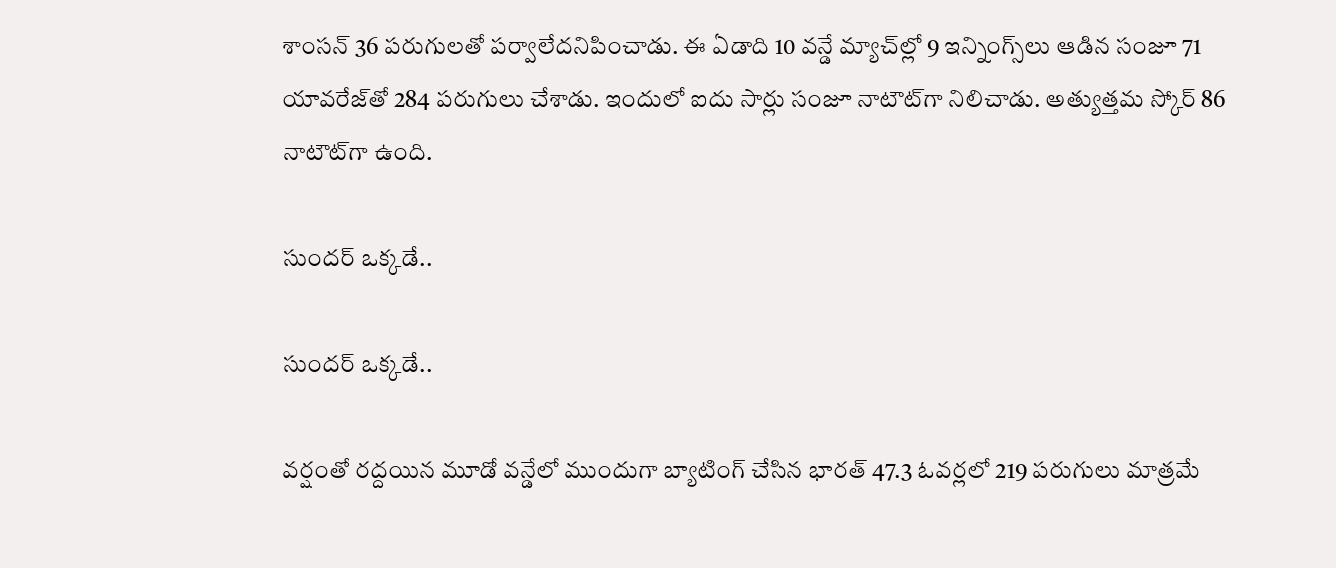శాంసన్ 36 పరుగులతో పర్వాలేదనిపించాడు. ఈ ఏడాది 10 వన్డే మ్యాచ్‌ల్లో 9 ఇన్నింగ్స్‌లు ఆడిన సంజూ 71 యావరేజ్‌తో 284 పరుగులు చేశాడు. ఇందులో ఐదు సార్లు సంజూ నాటౌట్‌గా నిలిచాడు. అత్యుత్తమ స్కోర్ 86 నాటౌట్‌గా ఉంది.

సుందర్ ఒక్కడే..

సుందర్ ఒక్కడే..

వర్షంతో రద్దయిన మూడో వన్డేలో ముందుగా బ్యాటింగ్ చేసిన భారత్ 47.3 ఓవర్లలో 219 పరుగులు మాత్రమే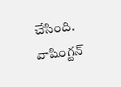చేసింది. వాషింగ్టన్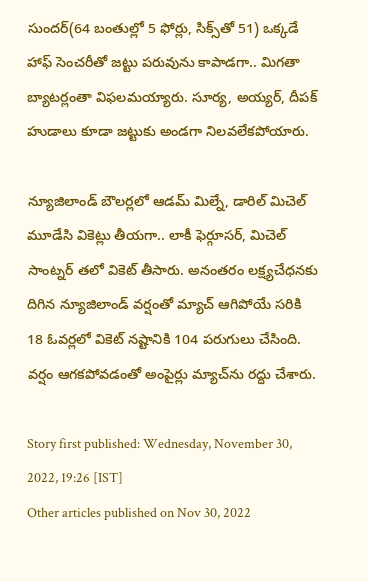సుందర్(64 బంతుల్లో 5 ఫోర్లు, సిక్స్‌తో 51) ఒక్కడే హాఫ్ సెంచరీతో జట్టు పరువును కాపాడగా.. మిగతా బ్యాటర్లంతా విఫలమయ్యారు. సూర్య, అయ్యర్, దీపక్ హుడాలు కూడా జట్టుకు అండగా నిలవలేకపోయారు.

న్యూజిలాండ్ బౌలర్లలో ఆడమ్ మిల్నే, డారిల్ మిచెల్ మూడేసి వికెట్లు తీయగా.. లాకీ ఫెర్గూసర్, మిచెల్ సాంట్నర్ తలో వికెట్ తీసారు. అనంతరం లక్ష్యచేధనకు దిగిన న్యూజిలాండ్ వర్షంతో మ్యాచ్ ఆగిపోయే సరికి 18 ఓవర్లలో వికెట్ నష్టానికి 104 పరుగులు చేసింది. వర్షం ఆగకపోవడంతో అంపైర్లు మ్యాచ్‌ను రద్దు చేశారు.

Story first published: Wednesday, November 30, 2022, 19:26 [IST]
Other articles published on Nov 30, 2022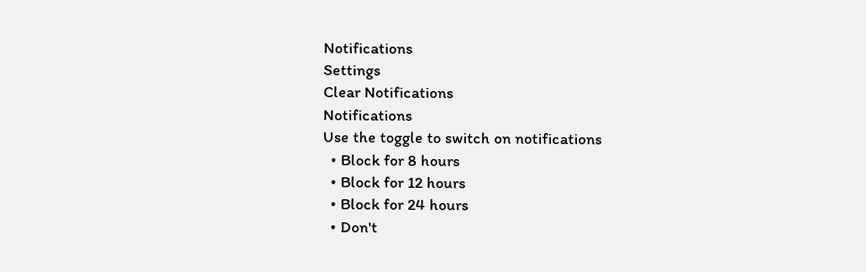Notifications
Settings
Clear Notifications
Notifications
Use the toggle to switch on notifications
  • Block for 8 hours
  • Block for 12 hours
  • Block for 24 hours
  • Don't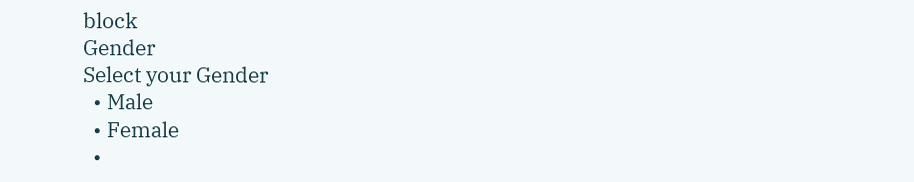block
Gender
Select your Gender
  • Male
  • Female
  •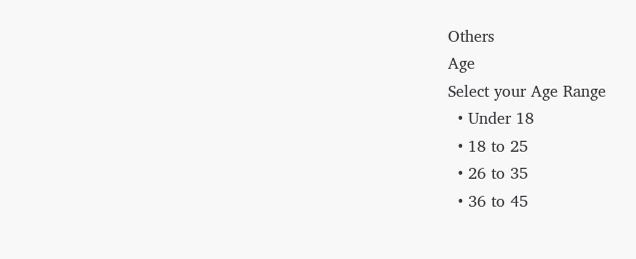Others
Age
Select your Age Range
  • Under 18
  • 18 to 25
  • 26 to 35
  • 36 to 45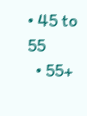• 45 to 55
  • 55+